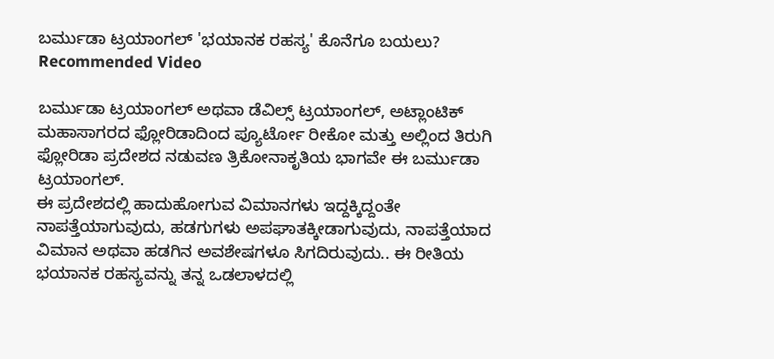ಬರ್ಮುಡಾ ಟ್ರಯಾಂಗಲ್ 'ಭಯಾನಕ ರಹಸ್ಯ' ಕೊನೆಗೂ ಬಯಲು?
Recommended Video

ಬರ್ಮುಡಾ ಟ್ರಯಾಂಗಲ್ ಅಥವಾ ಡೆವಿಲ್ಸ್ ಟ್ರಯಾಂಗಲ್, ಅಟ್ಲಾಂಟಿಕ್ ಮಹಾಸಾಗರದ ಫ್ಲೋರಿಡಾದಿಂದ ಪ್ಯೂರ್ಟೋ ರೀಕೋ ಮತ್ತು ಅಲ್ಲಿಂದ ತಿರುಗಿ ಫ್ಲೋರಿಡಾ ಪ್ರದೇಶದ ನಡುವಣ ತ್ರಿಕೋನಾಕೃತಿಯ ಭಾಗವೇ ಈ ಬರ್ಮುಡಾ ಟ್ರಯಾಂಗಲ್.
ಈ ಪ್ರದೇಶದಲ್ಲಿ ಹಾದುಹೋಗುವ ವಿಮಾನಗಳು ಇದ್ದಕ್ಕಿದ್ದಂತೇ ನಾಪತ್ತೆಯಾಗುವುದು, ಹಡಗುಗಳು ಅಪಘಾತಕ್ಕೀಡಾಗುವುದು, ನಾಪತ್ತೆಯಾದ ವಿಮಾನ ಅಥವಾ ಹಡಗಿನ ಅವಶೇಷಗಳೂ ಸಿಗದಿರುವುದು.. ಈ ರೀತಿಯ ಭಯಾನಕ ರಹಸ್ಯವನ್ನು ತನ್ನ ಒಡಲಾಳದಲ್ಲಿ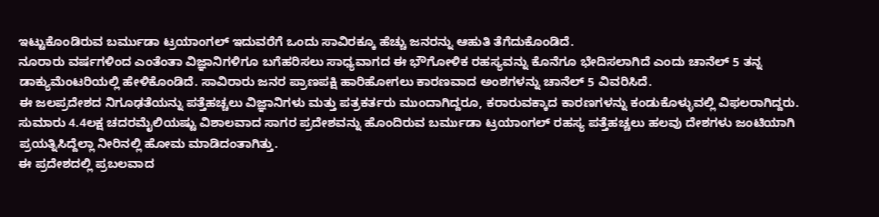ಇಟ್ಟುಕೊಂಡಿರುವ ಬರ್ಮುಡಾ ಟ್ರಯಾಂಗಲ್ ಇದುವರೆಗೆ ಒಂದು ಸಾವಿರಕ್ಕೂ ಹೆಚ್ಚು ಜನರನ್ನು ಆಹುತಿ ತೆಗೆದುಕೊಂಡಿದೆ.
ನೂರಾರು ವರ್ಷಗಳಿಂದ ಎಂತೆಂತಾ ವಿಜ್ಞಾನಿಗಳಿಗೂ ಬಗೆಹರಿಸಲು ಸಾಧ್ಯವಾಗದ ಈ ಭೌಗೋಳಿಕ ರಹಸ್ಯವನ್ನು ಕೊನೆಗೂ ಭೇದಿಸಲಾಗಿದೆ ಎಂದು ಚಾನೆಲ್ 5 ತನ್ನ ಡಾಕ್ಯುಮೆಂಟರಿಯಲ್ಲಿ ಹೇಳಿಕೊಂಡಿದೆ. ಸಾವಿರಾರು ಜನರ ಪ್ರಾಣಪಕ್ಷಿ ಹಾರಿಹೋಗಲು ಕಾರಣವಾದ ಅಂಶಗಳನ್ನು ಚಾನೆಲ್ 5 ವಿವರಿಸಿದೆ.
ಈ ಜಲಪ್ರದೇಶದ ನಿಗೂಢತೆಯನ್ನು ಪತ್ತೆಹಚ್ಚಲು ವಿಜ್ಞಾನಿಗಳು ಮತ್ತು ಪತ್ರಕರ್ತರು ಮುಂದಾಗಿದ್ದರೂ, ಕರಾರುವಕ್ಕಾದ ಕಾರಣಗಳನ್ನು ಕಂಡುಕೊಳ್ಳುವಲ್ಲಿ ವಿಫಲರಾಗಿದ್ದರು. ಸುಮಾರು 4.4ಲಕ್ಷ ಚದರಮೈಲಿಯಷ್ಟು ವಿಶಾಲವಾದ ಸಾಗರ ಪ್ರದೇಶವನ್ನು ಹೊಂದಿರುವ ಬರ್ಮುಡಾ ಟ್ರಯಾಂಗಲ್ ರಹಸ್ಯ ಪತ್ತೆಹಚ್ಚಲು ಹಲವು ದೇಶಗಳು ಜಂಟಿಯಾಗಿ ಪ್ರಯತ್ನಿಸಿದ್ದೆಲ್ಲಾ ನೀರಿನಲ್ಲಿ ಹೋಮ ಮಾಡಿದಂತಾಗಿತ್ತು.
ಈ ಪ್ರದೇಶದಲ್ಲಿ ಪ್ರಬಲವಾದ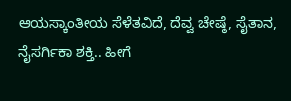ಆಯಸ್ಕಾಂತೀಯ ಸೆಳೆತವಿದೆ, ದೆವ್ವ ಚೇಷ್ಠೆ, ಸೈತಾನ, ನೈಸರ್ಗಿಕಾ ಶಕ್ತಿ.. ಹೀಗೆ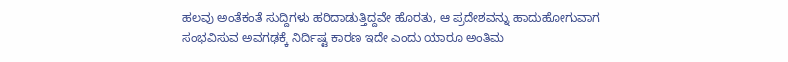ಹಲವು ಅಂತೆಕಂತೆ ಸುದ್ದಿಗಳು ಹರಿದಾಡುತ್ತಿದ್ದವೇ ಹೊರತು, ಆ ಪ್ರದೇಶವನ್ನು ಹಾದುಹೋಗುವಾಗ ಸಂಭವಿಸುವ ಅವಗಢಕ್ಕೆ ನಿರ್ದಿಷ್ಟ ಕಾರಣ ಇದೇ ಎಂದು ಯಾರೂ ಅಂತಿಮ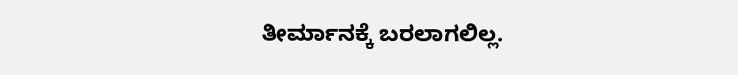ತೀರ್ಮಾನಕ್ಕೆ ಬರಲಾಗಲಿಲ್ಲ.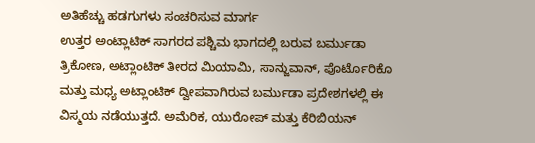ಅತಿಹೆಚ್ಚು ಹಡಗುಗಳು ಸಂಚರಿಸುವ ಮಾರ್ಗ
ಉತ್ತರ ಅಂಟ್ಲಾಟಿಕ್ ಸಾಗರದ ಪಶ್ಚಿಮ ಭಾಗದಲ್ಲಿ ಬರುವ ಬರ್ಮುಡಾ ತ್ರಿಕೋಣ, ಅಟ್ಲಾಂಟಿಕ್ ತೀರದ ಮಿಯಾಮಿ, ಸಾನ್ಜುವಾನ್, ಪೊರ್ಟೊರಿಕೊ ಮತ್ತು ಮಧ್ಯ ಅಟ್ಲಾಂಟಿಕ್ ದ್ವೀಪವಾಗಿರುವ ಬರ್ಮುಡಾ ಪ್ರದೇಶಗಳಲ್ಲಿ ಈ ವಿಸ್ಮಯ ನಡೆಯುತ್ತದೆ. ಅಮೆರಿಕ, ಯುರೋಪ್ ಮತ್ತು ಕೆರಿಬಿಯನ್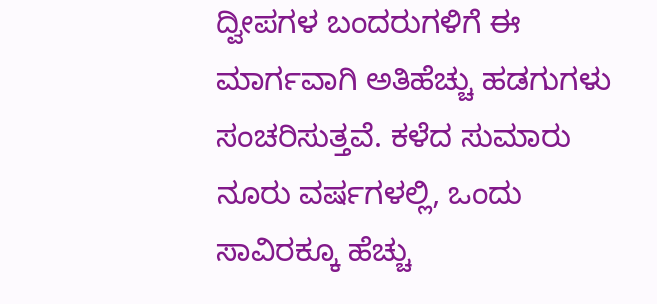ದ್ವೀಪಗಳ ಬಂದರುಗಳಿಗೆ ಈ ಮಾರ್ಗವಾಗಿ ಅತಿಹೆಚ್ಚು ಹಡಗುಗಳು ಸಂಚರಿಸುತ್ತವೆ. ಕಳೆದ ಸುಮಾರು ನೂರು ವರ್ಷಗಳಲ್ಲಿ, ಒಂದು ಸಾವಿರಕ್ಕೂ ಹೆಚ್ಚು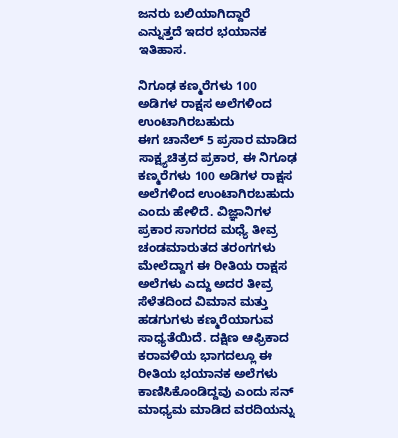ಜನರು ಬಲಿಯಾಗಿದ್ದಾರೆ ಎನ್ನುತ್ತದೆ ಇದರ ಭಯಾನಕ ಇತಿಹಾಸ.

ನಿಗೂಢ ಕಣ್ಮರೆಗಳು 100 ಅಡಿಗಳ ರಾಕ್ಷಸ ಅಲೆಗಳಿಂದ ಉಂಟಾಗಿರಬಹುದು
ಈಗ ಚಾನೆಲ್ 5 ಪ್ರಸಾರ ಮಾಡಿದ ಸಾಕ್ಷ್ಯಚಿತ್ರದ ಪ್ರಕಾರ, ಈ ನಿಗೂಢ ಕಣ್ಮರೆಗಳು 100 ಅಡಿಗಳ ರಾಕ್ಷಸ ಅಲೆಗಳಿಂದ ಉಂಟಾಗಿರಬಹುದು ಎಂದು ಹೇಳಿದೆ. ವಿಜ್ಞಾನಿಗಳ ಪ್ರಕಾರ ಸಾಗರದ ಮಧ್ಯೆ ತೀವ್ರ ಚಂಡಮಾರುತದ ತರಂಗಗಳು ಮೇಲೆದ್ದಾಗ ಈ ರೀತಿಯ ರಾಕ್ಷಸ ಅಲೆಗಳು ಎದ್ದು ಅದರ ತೀವ್ರ ಸೆಳೆತದಿಂದ ವಿಮಾನ ಮತ್ತು ಹಡಗುಗಳು ಕಣ್ಮರೆಯಾಗುವ ಸಾಧ್ಯತೆಯಿದೆ. ದಕ್ಷಿಣ ಆಫ್ರಿಕಾದ ಕರಾವಳಿಯ ಭಾಗದಲ್ಲೂ ಈ ರೀತಿಯ ಭಯಾನಕ ಅಲೆಗಳು ಕಾಣಿಸಿಕೊಂಡಿದ್ದವು ಎಂದು ಸನ್ ಮಾಧ್ಯಮ ಮಾಡಿದ ವರದಿಯನ್ನು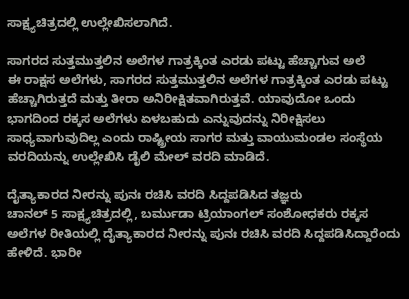ಸಾಕ್ಷ್ಯಚಿತ್ರದಲ್ಲಿ ಉಲ್ಲೇಖಿಸಲಾಗಿದೆ.

ಸಾಗರದ ಸುತ್ತಮುತ್ತಲಿನ ಅಲೆಗಳ ಗಾತ್ರಕ್ಕಿಂತ ಎರಡು ಪಟ್ಟು ಹೆಚ್ಚಾಗುವ ಅಲೆ
ಈ ರಾಕ್ಷಸ ಅಲೆಗಳು, ಸಾಗರದ ಸುತ್ತಮುತ್ತಲಿನ ಅಲೆಗಳ ಗಾತ್ರಕ್ಕಿಂತ ಎರಡು ಪಟ್ಟು ಹೆಚ್ಚಾಗಿರುತ್ತದೆ ಮತ್ತು ತೀರಾ ಅನಿರೀಕ್ಷಿತವಾಗಿರುತ್ತವೆ. ಯಾವುದೋ ಒಂದು ಭಾಗದಿಂದ ರಕ್ಕಸ ಅಲೆಗಳು ಏಳಬಹುದು ಎನ್ನುವುದನ್ನು ನಿರೀಕ್ಷಿಸಲು ಸಾಧ್ಯವಾಗುವುದಿಲ್ಲ ಎಂದು ರಾಷ್ಟ್ರೀಯ ಸಾಗರ ಮತ್ತು ವಾಯುಮಂಡಲ ಸಂಸ್ಥೆಯ ವರದಿಯನ್ನು ಉಲ್ಲೇಖಿಸಿ ಡೈಲಿ ಮೇಲ್ ವರದಿ ಮಾಡಿದೆ.

ದೈತ್ಯಾಕಾರದ ನೀರನ್ನು ಪುನಃ ರಚಿಸಿ ವರದಿ ಸಿದ್ದಪಡಿಸಿದ ತಜ್ಞರು
ಚಾನಲ್ 5 ಸಾಕ್ಷ್ಯಚಿತ್ರದಲ್ಲಿ, ಬರ್ಮುಡಾ ಟ್ರಿಯಾಂಗಲ್ ಸಂಶೋಧಕರು ರಕ್ಕಸ ಅಲೆಗಳ ರೀತಿಯಲ್ಲಿ ದೈತ್ಯಾಕಾರದ ನೀರನ್ನು ಪುನಃ ರಚಿಸಿ ವರದಿ ಸಿದ್ದಪಡಿಸಿದ್ದಾರೆಂದು ಹೇಳಿದೆ. ಭಾರೀ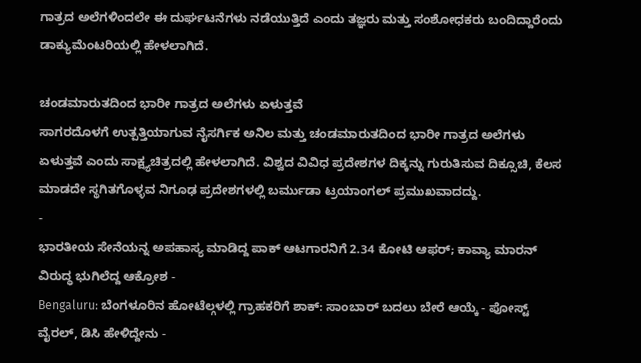ಗಾತ್ರದ ಅಲೆಗಳಿಂದಲೇ ಈ ದುರ್ಘಟನೆಗಳು ನಡೆಯುತ್ತಿದೆ ಎಂದು ತಜ್ಞರು ಮತ್ತು ಸಂಶೋಧಕರು ಬಂದಿದ್ದಾರೆಂದು ಡಾಕ್ಯುಮೆಂಟರಿಯಲ್ಲಿ ಹೇಳಲಾಗಿದೆ.

ಚಂಡಮಾರುತದಿಂದ ಭಾರೀ ಗಾತ್ರದ ಅಲೆಗಳು ಏಳುತ್ತವೆ
ಸಾಗರದೊಳಗೆ ಉತ್ಪತ್ತಿಯಾಗುವ ನೈಸರ್ಗಿಕ ಅನಿಲ ಮತ್ತು ಚಂಡಮಾರುತದಿಂದ ಭಾರೀ ಗಾತ್ರದ ಅಲೆಗಳು ಏಳುತ್ತವೆ ಎಂದು ಸಾಕ್ಷ್ಯಚಿತ್ರದಲ್ಲಿ ಹೇಳಲಾಗಿದೆ. ವಿಶ್ವದ ವಿವಿಧ ಪ್ರದೇಶಗಳ ದಿಕ್ಕನ್ನು ಗುರುತಿಸುವ ದಿಕ್ಸೂಚಿ, ಕೆಲಸ ಮಾಡದೇ ಸ್ಥಗಿತಗೊಳ್ಳವ ನಿಗೂಢ ಪ್ರದೇಶಗಳಲ್ಲಿ ಬರ್ಮುಡಾ ಟ್ರಯಾಂಗಲ್ ಪ್ರಮುಖವಾದದ್ದು.
-
ಭಾರತೀಯ ಸೇನೆಯನ್ನ ಅಪಹಾಸ್ಯ ಮಾಡಿದ್ದ ಪಾಕ್ ಆಟಗಾರನಿಗೆ 2.34 ಕೋಟಿ ಆಫರ್; ಕಾವ್ಯಾ ಮಾರನ್ ವಿರುದ್ಧ ಭುಗಿಲೆದ್ದ ಆಕ್ರೋಶ -
Bengaluru: ಬೆಂಗಳೂರಿನ ಹೋಟೆಲ್ಗಳಲ್ಲಿ ಗ್ರಾಹಕರಿಗೆ ಶಾಕ್: ಸಾಂಬಾರ್ ಬದಲು ಬೇರೆ ಆಯ್ಕೆ - ಪೋಸ್ಟ್ ವೈರಲ್, ಡಿಸಿ ಹೇಳಿದ್ದೇನು -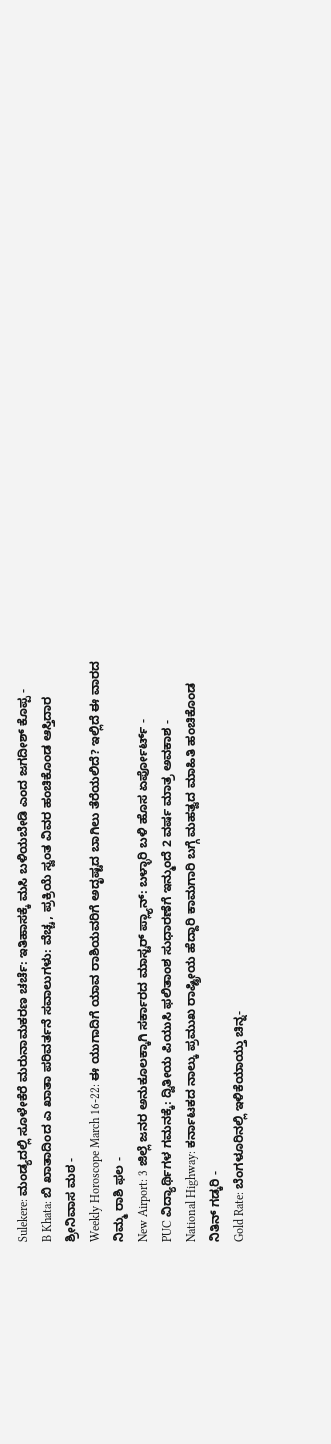Sulekere: ಮಂಡ್ಯದಲ್ಲಿ ಸೂಳೇಕೆರೆ ಮರುನಾಮಕರಣ ಚರ್ಚೆ: ಇತಿಹಾಸಕ್ಕೆ ಮಸಿ ಬಳಿಯಬೇಡಿ ಎಂದ ಜಗದೀಶ್ ಕೊಪ್ಪ -
B Khata: ಬಿ ಖಾತಾದಿಂದ ಎ ಖಾತಾ ಪರಿವರ್ತನೆ ಸವಾಲುಗಳು: ವೆಚ್ಚ, ಪ್ರಕ್ರಿಯೆ ಸ್ವಂತ ವಿವರ ಹಂಚಿಕೊಂಡ ಆಸ್ತಿದಾರ ಶ್ರೀನಿವಾಸ ಮಠ -
Weekly Horoscope March 16-22: ಈ ಯುಗಾದಿಗೆ ಯಾವ ರಾಶಿಯವರಿಗೆ ಅದೃಷ್ಟದ ಬಾಗಿಲು ತೆರೆಯಲಿದೆ? ಇಲ್ಲಿದೆ ಈ ವಾರದ ನಿಮ್ಮ ರಾಶಿ ಫಲ -
New Airport: 3 ಜಿಲ್ಲೆ ಜನರ ಅನುಕೂಲಕ್ಕಾಗಿ ಸರ್ಕಾರದ ಮಾಸ್ಟರ್ ಪ್ಲ್ಯಾನ್: ಬಳ್ಳಾರಿ ಬಳಿ ಹೊಸ ಏರ್ಪೋರ್ಟ್ -
PUC ವಿದ್ಯಾರ್ಥಿಗಳ ಗಮನಕ್ಕೆ: ದ್ವಿತೀಯ ಪಿಯುಸಿ ಫಲಿತಾಂಶ ಸುಧಾರಣೆಗೆ ಇನ್ಮುಂದೆ 2 ವರ್ಷ ಮಾತ್ರ ಅವಕಾಶ -
National Highway: ಕರ್ನಾಟಕದ ನಾಲ್ಕು ಪ್ರಮುಖ ರಾಷ್ಟ್ರೀಯ ಹೆದ್ದಾರಿ ಕಾಮಗಾರಿ ಬಗ್ಗೆ ಮಹತ್ವದ ಮಾಹಿತಿ ಹಂಚಿಕೊಂಡ ನಿತಿನ್ ಗಡ್ಕರಿ -
Gold Rate: ಬೆಂಗಳೂರಿನಲ್ಲಿ ಇಳಿಕೆಯಾಯ್ತು ಚಿನ್ನ-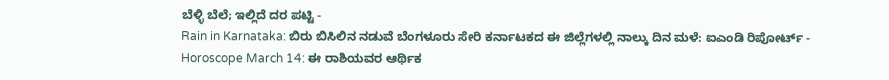ಬೆಳ್ಳಿ ಬೆಲೆ; ಇಲ್ಲಿದೆ ದರ ಪಟ್ಟಿ -
Rain in Karnataka: ಬಿರು ಬಿಸಿಲಿನ ನಡುವೆ ಬೆಂಗಳೂರು ಸೇರಿ ಕರ್ನಾಟಕದ ಈ ಜಿಲ್ಲೆಗಳಲ್ಲಿ ನಾಲ್ಕು ದಿನ ಮಳೆ: ಐಎಂಡಿ ರಿಪೋರ್ಟ್ -
Horoscope March 14: ಈ ರಾಶಿಯವರ ಆರ್ಥಿಕ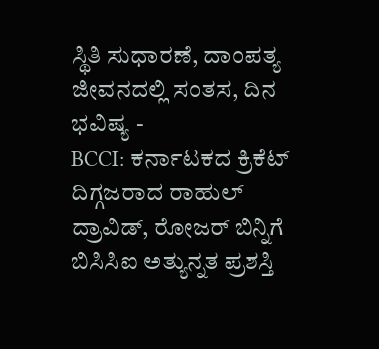ಸ್ಥಿತಿ ಸುಧಾರಣೆ, ದಾಂಪತ್ಯ ಜೀವನದಲ್ಲಿ ಸಂತಸ, ದಿನ ಭವಿಷ್ಯ -
BCCI: ಕರ್ನಾಟಕದ ಕ್ರಿಕೆಟ್ ದಿಗ್ಗಜರಾದ ರಾಹುಲ್ ದ್ರಾವಿಡ್, ರೋಜರ್ ಬಿನ್ನಿಗೆ ಬಿಸಿಸಿಐ ಅತ್ಯುನ್ನತ ಪ್ರಶಸ್ತಿ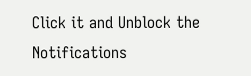Click it and Unblock the Notifications